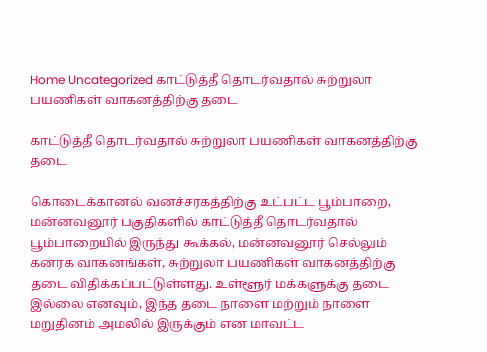Home Uncategorized காட்டுத்தீ தொடர்வதால் சுற்றுலா பயணிகள் வாகனத்திற்கு தடை

காட்டுத்தீ தொடர்வதால் சுற்றுலா பயணிகள் வாகனத்திற்கு தடை

கொடைக்கானல் வனச்சரகத்திற்கு உட்பட்ட பூம்பாறை, மன்னவனூர் பகுதிகளில் காட்டுத்தீ தொடர்வதால் பூம்பாறையில் இருந்து கூக்கல், மன்னவனூர் செல்லும் கனரக வாகனங்கள், சுற்றுலா பயணிகள் வாகனத்திற்கு தடை விதிக்கப்பட்டுள்ளது. உள்ளூர் மக்களுக்கு தடை இல்லை எனவும், இந்த தடை நாளை மற்றும் நாளை மறுதினம் அமலில் இருக்கும் என மாவட்ட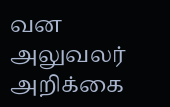வன அலுவலர் அறிக்கை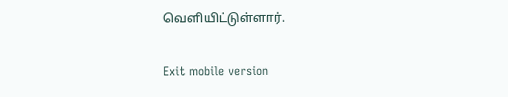வெளியிட்டுள்ளார்.

Exit mobile version